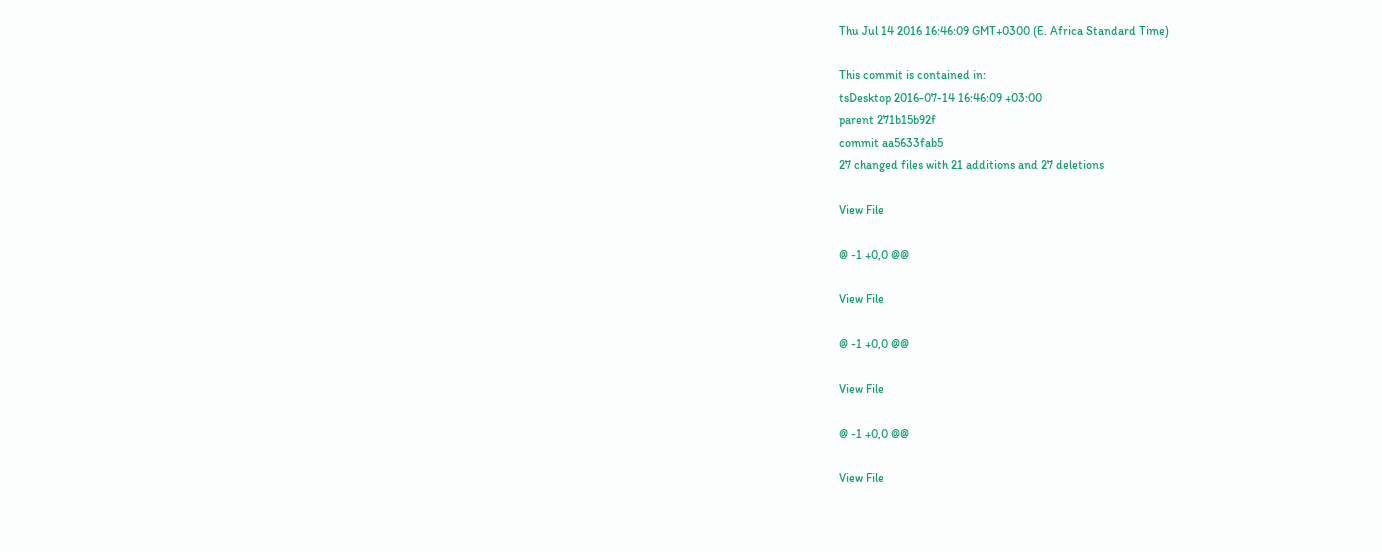Thu Jul 14 2016 16:46:09 GMT+0300 (E. Africa Standard Time)

This commit is contained in:
tsDesktop 2016-07-14 16:46:09 +03:00
parent 271b15b92f
commit aa5633fab5
27 changed files with 21 additions and 27 deletions

View File

@ -1 +0,0 @@

View File

@ -1 +0,0 @@

View File

@ -1 +0,0 @@

View File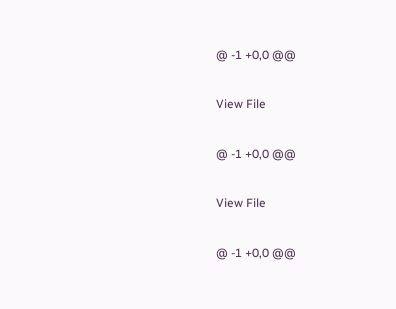@ -1 +0,0 @@

View File

@ -1 +0,0 @@

View File

@ -1 +0,0 @@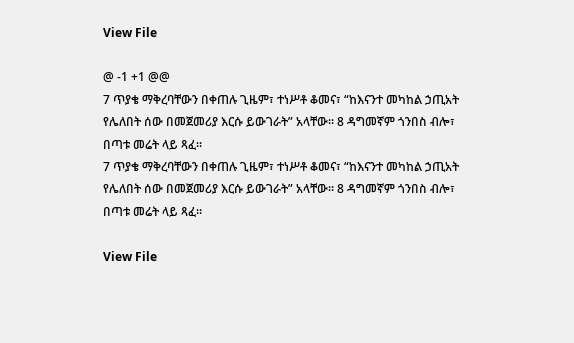View File

@ -1 +1 @@
7 ጥያቄ ማቅረባቸውን በቀጠሉ ጊዜም፣ ተነሥቶ ቆመና፣ “ከእናንተ መካከል ኃጢአት የሌለበት ሰው በመጀመሪያ እርሱ ይውገራት” አላቸው። 8 ዳግመኛም ጎንበስ ብሎ፣ በጣቱ መሬት ላይ ጻፈ።
7 ጥያቄ ማቅረባቸውን በቀጠሉ ጊዜም፣ ተነሥቶ ቆመና፣ “ከእናንተ መካከል ኃጢአት የሌለበት ሰው በመጀመሪያ እርሱ ይውገራት” አላቸው። 8 ዳግመኛም ጎንበስ ብሎ፣ በጣቱ መሬት ላይ ጻፈ።

View File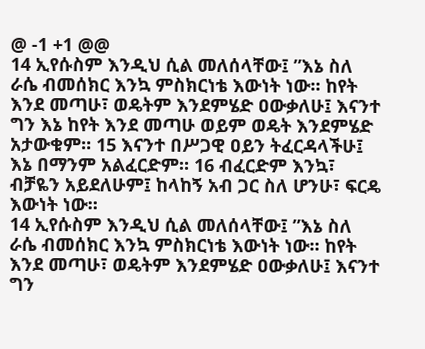@ -1 +1 @@
14 ኢየሱስም እንዲህ ሲል መለሰላቸው፤ ”እኔ ስለ ራሴ ብመሰክር እንኳ ምስክርነቴ እውነት ነው። ከየት እንደ መጣሁ፣ ወዴትም እንደምሄድ ዐውቃለሁ፤ እናንተ ግን እኔ ከየት እንደ መጣሁ ወይም ወዴት እንደምሄድ አታውቁም። 15 እናንተ በሥጋዊ ዐይን ትፈርዳላችሁ፤ እኔ በማንም አልፈርድም። 16 ብፈርድም እንኳ፣ ብቻዬን አይደለሁም፤ ከላከኝ አብ ጋር ስለ ሆንሁ፣ ፍርዴ እውነት ነው።
14 ኢየሱስም እንዲህ ሲል መለሰላቸው፤ ”እኔ ስለ ራሴ ብመሰክር እንኳ ምስክርነቴ እውነት ነው። ከየት እንደ መጣሁ፣ ወዴትም እንደምሄድ ዐውቃለሁ፤ እናንተ ግን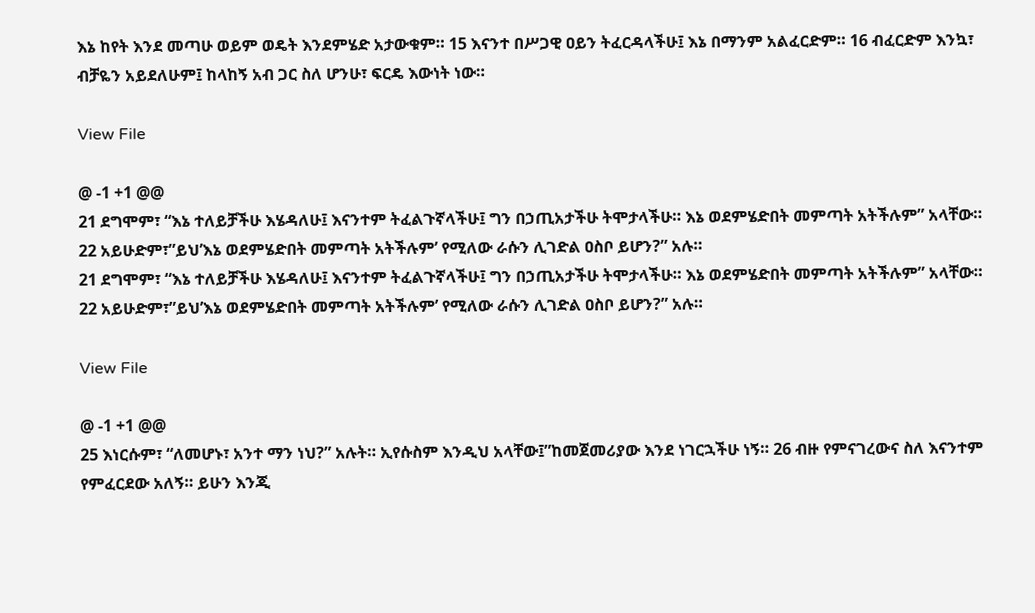እኔ ከየት እንደ መጣሁ ወይም ወዴት እንደምሄድ አታውቁም። 15 እናንተ በሥጋዊ ዐይን ትፈርዳላችሁ፤ እኔ በማንም አልፈርድም። 16 ብፈርድም እንኳ፣ ብቻዬን አይደለሁም፤ ከላከኝ አብ ጋር ስለ ሆንሁ፣ ፍርዴ እውነት ነው።

View File

@ -1 +1 @@
21 ደግሞም፣ “እኔ ተለይቻችሁ እሄዳለሁ፤ እናንተም ትፈልጉኛላችሁ፤ ግን በኃጢአታችሁ ትሞታላችሁ። እኔ ወደምሄድበት መምጣት አትችሉም” አላቸው። 22 አይሁድም፣”ይህ’እኔ ወደምሄድበት መምጣት አትችሉም’ የሚለው ራሱን ሊገድል ዐስቦ ይሆን?” አሉ።
21 ደግሞም፣ “እኔ ተለይቻችሁ እሄዳለሁ፤ እናንተም ትፈልጉኛላችሁ፤ ግን በኃጢአታችሁ ትሞታላችሁ። እኔ ወደምሄድበት መምጣት አትችሉም” አላቸው። 22 አይሁድም፣”ይህ’እኔ ወደምሄድበት መምጣት አትችሉም’ የሚለው ራሱን ሊገድል ዐስቦ ይሆን?” አሉ።

View File

@ -1 +1 @@
25 እነርሱም፣ “ለመሆኑ፣ አንተ ማን ነህ?” አሉት። ኢየሱስም እንዲህ አላቸው፤”ከመጀመሪያው እንደ ነገርኋችሁ ነኝ። 26 ብዙ የምናገረውና ስለ እናንተም የምፈርደው አለኝ። ይሁን እንጂ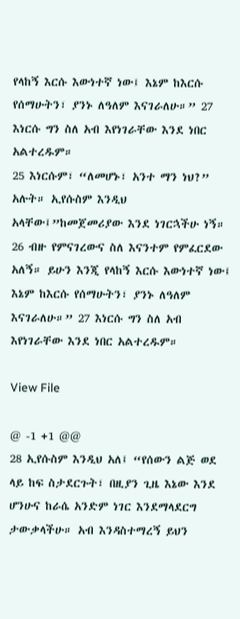የላከኝ እርሱ እውነተኛ ነው፤ እኔም ከእርሱ የሰማሁትን፣ ያንኑ ለዓለም እናገራለሁ።” 27 እነርሱ ግን ስለ አብ እየነገራቸው እንደ ነበር አልተረዱም።
25 እነርሱም፣ “ለመሆኑ፣ አንተ ማን ነህ?” አሉት። ኢየሱስም እንዲህ አላቸው፤”ከመጀመሪያው እንደ ነገርኋችሁ ነኝ። 26 ብዙ የምናገረውና ስለ እናንተም የምፈርደው አለኝ። ይሁን እንጂ የላከኝ እርሱ እውነተኛ ነው፤ እኔም ከእርሱ የሰማሁትን፣ ያንኑ ለዓለም እናገራለሁ።” 27 እነርሱ ግን ስለ አብ እየነገራቸው እንደ ነበር አልተረዱም።

View File

@ -1 +1 @@
28 ኢየሱስም እንዲህ አለ፤ “የሰውን ልጅ ወደ ላይ ከፍ ስታደርጉት፣ በዚያን ጊዜ እኔው እንደ ሆንሁና ከራሴ አንድም ነገር እንደማላደርግ ታውቃላችሁ። አብ እንዳስተማረኝ ይህን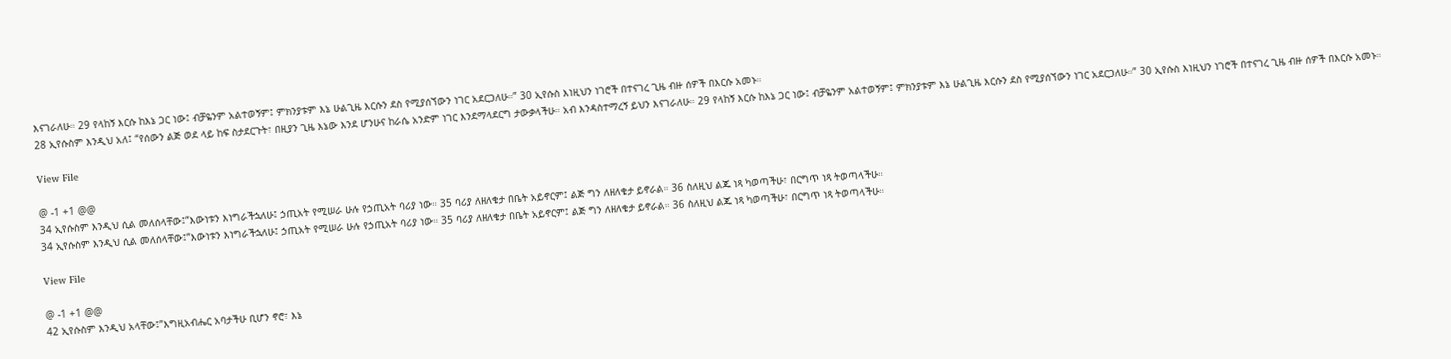እናገራለሁ። 29 የላከኝ እርሱ ከእኔ ጋር ነው፤ ብቻዬንም አልተወኝም፤ ምክንያቱም እኔ ሁልጊዜ እርሱን ደስ የሚያሰኘውን ነገር አደርጋለሁ።” 30 ኢየሱስ እነዚህን ነገሮች በተናገረ ጊዜ ብዙ ሰዎች በእርሱ አመኑ።
28 ኢየሱስም እንዲህ አለ፤ “የሰውን ልጅ ወደ ላይ ከፍ ስታደርጉት፣ በዚያን ጊዜ እኔው እንደ ሆንሁና ከራሴ አንድም ነገር እንደማላደርግ ታውቃላችሁ። አብ እንዳስተማረኝ ይህን እናገራለሁ። 29 የላከኝ እርሱ ከእኔ ጋር ነው፤ ብቻዬንም አልተወኝም፤ ምክንያቱም እኔ ሁልጊዜ እርሱን ደስ የሚያሰኘውን ነገር አደርጋለሁ።” 30 ኢየሱስ እነዚህን ነገሮች በተናገረ ጊዜ ብዙ ሰዎች በእርሱ አመኑ።

View File

@ -1 +1 @@
34 ኢየሱስም እንዲህ ሲል መለሰላቸው፤”እውነቱን እነግራችኋለሁ፤ ኃጢአት የሚሠራ ሁሉ የኃጢአት ባሪያ ነው። 35 ባሪያ ለዘለቄታ በቤት አይኖርም፤ ልጅ ግን ለዘለቄታ ይኖራል። 36 ስለዚህ ልጁ ነጻ ካወጣችሁ፣ በርግጥ ነጻ ትወጣላችሁ።
34 ኢየሱስም እንዲህ ሲል መለሰላቸው፤”እውነቱን እነግራችኋለሁ፤ ኃጢአት የሚሠራ ሁሉ የኃጢአት ባሪያ ነው። 35 ባሪያ ለዘለቄታ በቤት አይኖርም፤ ልጅ ግን ለዘለቄታ ይኖራል። 36 ስለዚህ ልጁ ነጻ ካወጣችሁ፣ በርግጥ ነጻ ትወጣላችሁ።

View File

@ -1 +1 @@
42 ኢየሱስም እንዲህ አላቸው፤”እግዚአብሔር አባታችሁ ቢሆን ኖሮ፣ እኔ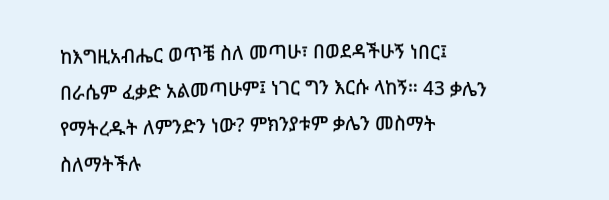ከእግዚአብሔር ወጥቼ ስለ መጣሁ፣ በወደዳችሁኝ ነበር፤ በራሴም ፈቃድ አልመጣሁም፤ ነገር ግን እርሱ ላከኝ። 43 ቃሌን የማትረዱት ለምንድን ነው? ምክንያቱም ቃሌን መስማት ስለማትችሉ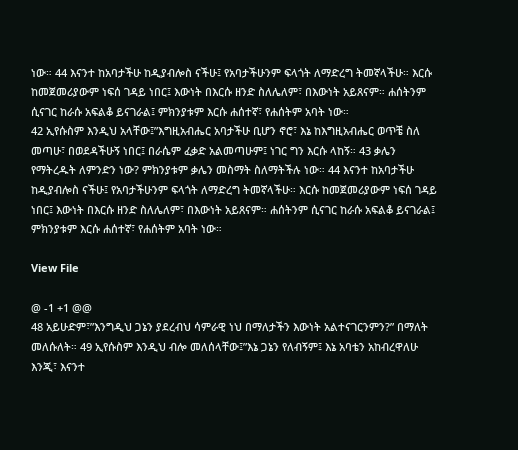ነው። 44 እናንተ ከአባታችሁ ከዲያብሎስ ናችሁ፤ የአባታችሁንም ፍላጎት ለማድረግ ትመኛላችሁ። እርሱ ከመጀመሪያውም ነፍሰ ገዳይ ነበር፤ እውነት በእርሱ ዘንድ ስለሌለም፣ በእውነት አይጸናም። ሐሰትንም ሲናገር ከራሱ አፍልቆ ይናገራል፤ ምክንያቱም እርሱ ሐሰተኛ፣ የሐሰትም አባት ነው።
42 ኢየሱስም እንዲህ አላቸው፤”እግዚአብሔር አባታችሁ ቢሆን ኖሮ፣ እኔ ከእግዚአብሔር ወጥቼ ስለ መጣሁ፣ በወደዳችሁኝ ነበር፤ በራሴም ፈቃድ አልመጣሁም፤ ነገር ግን እርሱ ላከኝ። 43 ቃሌን የማትረዱት ለምንድን ነው? ምክንያቱም ቃሌን መስማት ስለማትችሉ ነው። 44 እናንተ ከአባታችሁ ከዲያብሎስ ናችሁ፤ የአባታችሁንም ፍላጎት ለማድረግ ትመኛላችሁ። እርሱ ከመጀመሪያውም ነፍሰ ገዳይ ነበር፤ እውነት በእርሱ ዘንድ ስለሌለም፣ በእውነት አይጸናም። ሐሰትንም ሲናገር ከራሱ አፍልቆ ይናገራል፤ ምክንያቱም እርሱ ሐሰተኛ፣ የሐሰትም አባት ነው።

View File

@ -1 +1 @@
48 አይሁድም፣”እንግዲህ ጋኔን ያደረብህ ሳምራዊ ነህ በማለታችን እውነት አልተናገርንምን?” በማለት መለሱለት። 49 ኢየሱስም እንዲህ ብሎ መለሰላቸው፤”እኔ ጋኔን የለብኝም፤ እኔ አባቴን አከብረዋለሁ እንጂ፣ እናንተ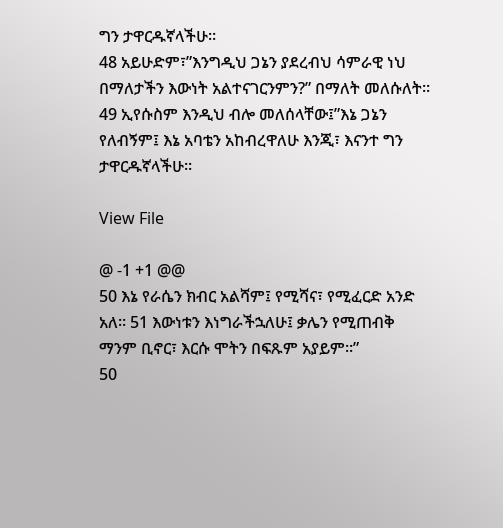ግን ታዋርዱኛላችሁ።
48 አይሁድም፣”እንግዲህ ጋኔን ያደረብህ ሳምራዊ ነህ በማለታችን እውነት አልተናገርንምን?” በማለት መለሱለት። 49 ኢየሱስም እንዲህ ብሎ መለሰላቸው፤”እኔ ጋኔን የለብኝም፤ እኔ አባቴን አከብረዋለሁ እንጂ፣ እናንተ ግን ታዋርዱኛላችሁ።

View File

@ -1 +1 @@
50 እኔ የራሴን ክብር አልሻም፤ የሚሻና፣ የሚፈርድ አንድ አለ። 51 እውነቱን እነግራችኋለሁ፤ ቃሌን የሚጠብቅ ማንም ቢኖር፣ እርሱ ሞትን በፍጹም አያይም።”
50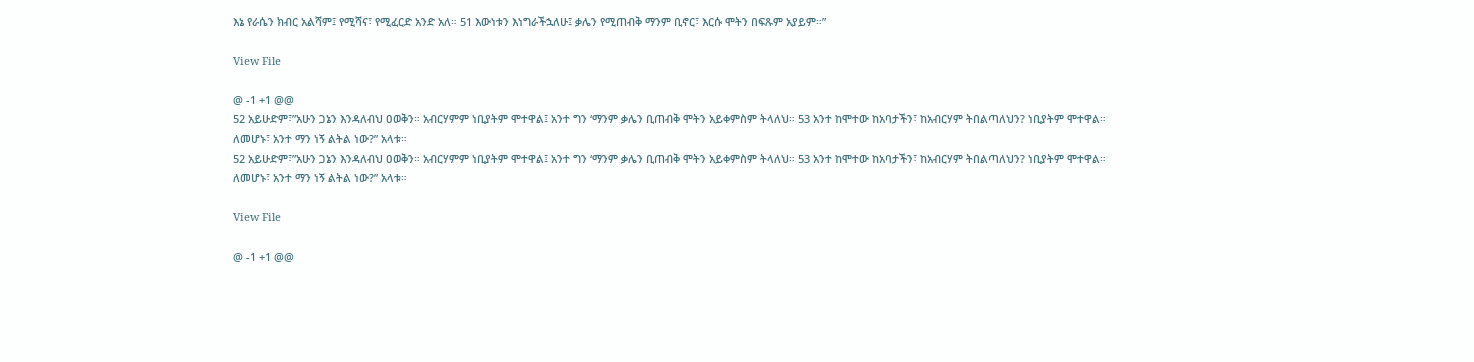እኔ የራሴን ክብር አልሻም፤ የሚሻና፣ የሚፈርድ አንድ አለ። 51 እውነቱን እነግራችኋለሁ፤ ቃሌን የሚጠብቅ ማንም ቢኖር፣ እርሱ ሞትን በፍጹም አያይም።”

View File

@ -1 +1 @@
52 አይሁድም፣”አሁን ጋኔን እንዳለብህ ዐወቅን። አብርሃምም ነቢያትም ሞተዋል፤ አንተ ግን ‘ማንም ቃሌን ቢጠብቅ ሞትን አይቀምስም ትላለህ። 53 አንተ ከሞተው ከአባታችን፣ ከአብርሃም ትበልጣለህን? ነቢያትም ሞተዋል። ለመሆኑ፣ አንተ ማን ነኝ ልትል ነው?” አላቱ።
52 አይሁድም፣”አሁን ጋኔን እንዳለብህ ዐወቅን። አብርሃምም ነቢያትም ሞተዋል፤ አንተ ግን ‘ማንም ቃሌን ቢጠብቅ ሞትን አይቀምስም ትላለህ። 53 አንተ ከሞተው ከአባታችን፣ ከአብርሃም ትበልጣለህን? ነቢያትም ሞተዋል። ለመሆኑ፣ አንተ ማን ነኝ ልትል ነው?” አላቱ።

View File

@ -1 +1 @@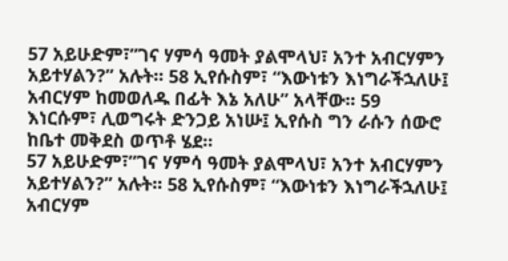57 አይሁድም፣”ገና ሃምሳ ዓመት ያልሞላህ፣ አንተ አብርሃምን አይተሃልን?” አሉት። 58 ኢየሱስም፣ “እውነቱን እነግራችኋለሁ፤ አብርሃም ከመወለዱ በፊት እኔ አለሁ” አላቸው። 59 እነርሱም፣ ሊወግሩት ድንጋይ አነሡ፤ ኢየሱስ ግን ራሱን ሰውሮ ከቤተ መቅደስ ወጥቶ ሄደ።
57 አይሁድም፣”ገና ሃምሳ ዓመት ያልሞላህ፣ አንተ አብርሃምን አይተሃልን?” አሉት። 58 ኢየሱስም፣ “እውነቱን እነግራችኋለሁ፤ አብርሃም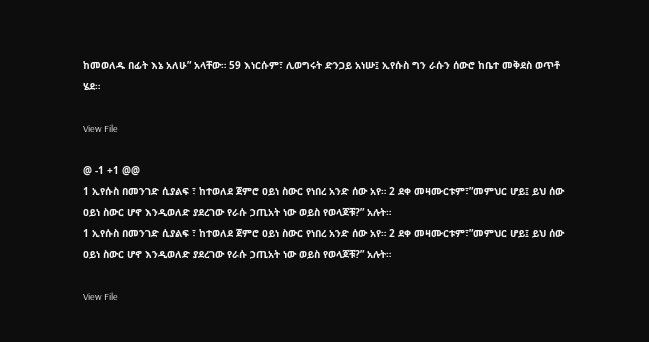ከመወለዱ በፊት እኔ አለሁ” አላቸው። 59 እነርሱም፣ ሊወግሩት ድንጋይ አነሡ፤ ኢየሱስ ግን ራሱን ሰውሮ ከቤተ መቅደስ ወጥቶ ሄደ።

View File

@ -1 +1 @@
1 ኢየሱስ በመንገድ ሲያልፍ ፣ ከተወለደ ጀምሮ ዐይነ ስውር የነበረ አንድ ሰው አየ። 2 ደቀ መዛሙርቱም፣”መምህር ሆይ፤ ይህ ሰው ዐይነ ስውር ሆኖ እንዲወለድ ያደረገው የራሱ ኃጢአት ነው ወይስ የወላጆቹ?” አሉት።
1 ኢየሱስ በመንገድ ሲያልፍ ፣ ከተወለደ ጀምሮ ዐይነ ስውር የነበረ አንድ ሰው አየ። 2 ደቀ መዛሙርቱም፣”መምህር ሆይ፤ ይህ ሰው ዐይነ ስውር ሆኖ እንዲወለድ ያደረገው የራሱ ኃጢአት ነው ወይስ የወላጆቹ?” አሉት።

View File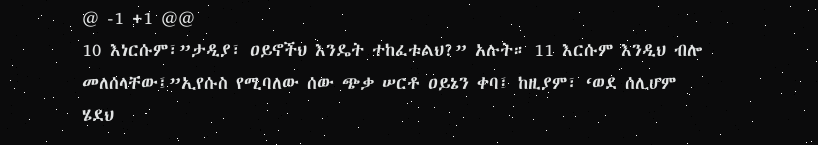@ -1 +1 @@
10 እነርሱም፣”ታዲያ፣ ዐይኖችህ እንዴት ተከፈቱልህ?” አሉት። 11 እርሱም እንዲህ ብሎ መለሰላቸው፤”ኢየሱስ የሚባለው ሰው ጭቃ ሠርቶ ዐይኔን ቀባ፤ ከዚያም፣ ‘ወደ ሰሊሆም ሄደህ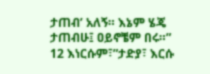ታጠብ’ አለኝ። እኔም ሄጄ ታጠብሁ፤ ዐይኖቼም በሩ።” 12 እነርሱም፣”ታድያ፣ እርሱ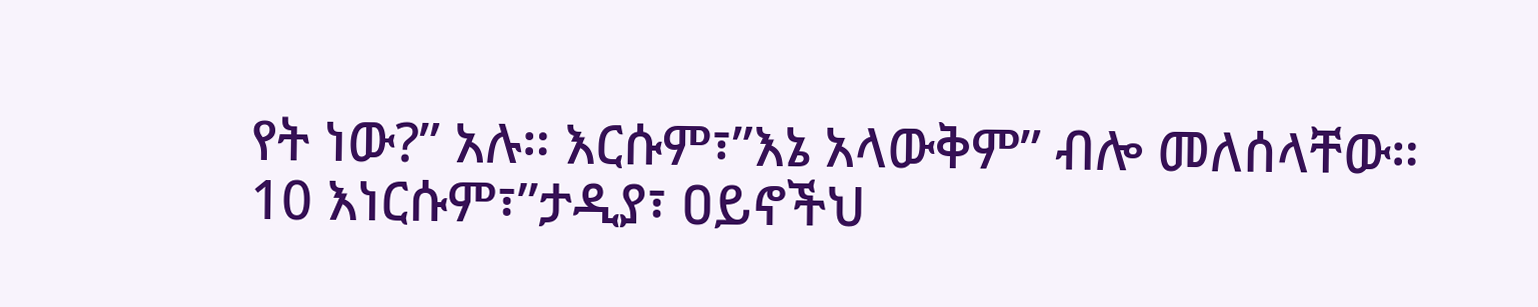የት ነው?” አሉ። እርሱም፣”እኔ አላውቅም” ብሎ መለሰላቸው።
10 እነርሱም፣”ታዲያ፣ ዐይኖችህ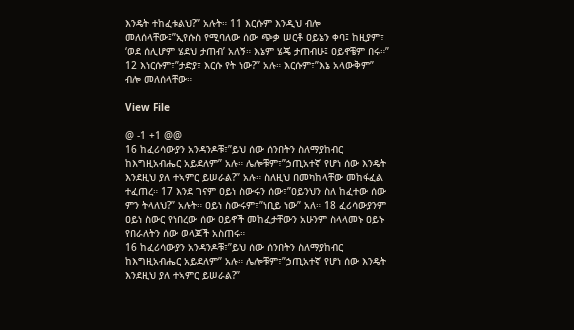እንዴት ተከፈቱልህ?” አሉት። 11 እርሱም እንዲህ ብሎ መለሰላቸው፤”ኢየሱስ የሚባለው ሰው ጭቃ ሠርቶ ዐይኔን ቀባ፤ ከዚያም፣ ‘ወደ ሰሊሆም ሄደህ ታጠብ’ አለኝ። እኔም ሄጄ ታጠብሁ፤ ዐይኖቼም በሩ።” 12 እነርሱም፣”ታድያ፣ እርሱ የት ነው?” አሉ። እርሱም፣”እኔ አላውቅም” ብሎ መለሰላቸው።

View File

@ -1 +1 @@
16 ከፈሪሳውያን አንዳንዶቹ፣”ይህ ሰው ሰንበትን ስለማያከብር ከእግዚአብሔር አይደለም” አሉ። ሌሎቹም፣”ኃጢአተኛ የሆነ ሰው እንዴት እንደዚህ ያለ ተኣምር ይሠራል?” አሉ። ስለዚህ በመካከላቸው መከፋፈል ተፈጠረ። 17 እንደ ገናም ዐይነ ስውሩን ሰው፣”ዐይንህን ስለ ከፈተው ሰው ምን ትላለህ?” አሉት። ዐይነ ስውሩም፣”ነቢይ ነው” አለ። 18 ፈሪሳውያንም ዐይነ ስውር የነበረው ሰው ዐይኖች መከፈታቸውን አሁንም ስላላመኑ ዐይኑ የበራለትን ሰው ወላጆች አስጠሩ።
16 ከፈሪሳውያን አንዳንዶቹ፣”ይህ ሰው ሰንበትን ስለማያከብር ከእግዚአብሔር አይደለም” አሉ። ሌሎቹም፣”ኃጢአተኛ የሆነ ሰው እንዴት እንደዚህ ያለ ተኣምር ይሠራል?”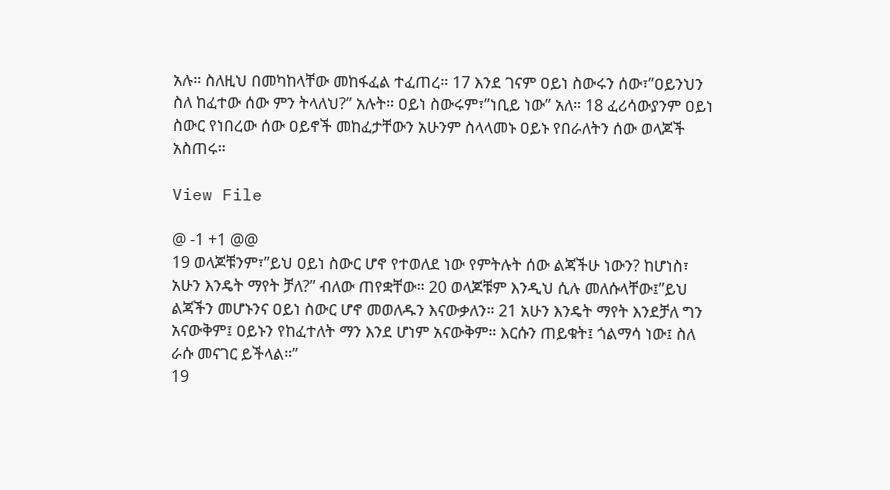አሉ። ስለዚህ በመካከላቸው መከፋፈል ተፈጠረ። 17 እንደ ገናም ዐይነ ስውሩን ሰው፣”ዐይንህን ስለ ከፈተው ሰው ምን ትላለህ?” አሉት። ዐይነ ስውሩም፣”ነቢይ ነው” አለ። 18 ፈሪሳውያንም ዐይነ ስውር የነበረው ሰው ዐይኖች መከፈታቸውን አሁንም ስላላመኑ ዐይኑ የበራለትን ሰው ወላጆች አስጠሩ።

View File

@ -1 +1 @@
19 ወላጆቹንም፣”ይህ ዐይነ ስውር ሆኖ የተወለደ ነው የምትሉት ሰው ልጃችሁ ነውን? ከሆነስ፣ አሁን እንዴት ማየት ቻለ?” ብለው ጠየቋቸው። 20 ወላጆቹም እንዲህ ሲሉ መለሱላቸው፤”ይህ ልጃችን መሆኑንና ዐይነ ስውር ሆኖ መወለዱን እናውቃለን። 21 አሁን እንዴት ማየት እንደቻለ ግን አናውቅም፤ ዐይኑን የከፈተለት ማን እንደ ሆነም አናውቅም። እርሱን ጠይቁት፤ ጎልማሳ ነው፤ ስለ ራሱ መናገር ይችላል።”
19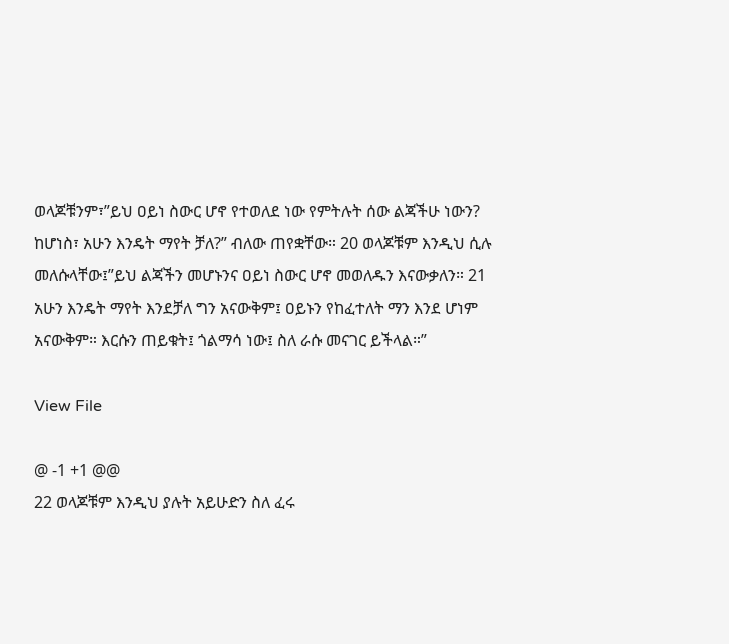ወላጆቹንም፣”ይህ ዐይነ ስውር ሆኖ የተወለደ ነው የምትሉት ሰው ልጃችሁ ነውን? ከሆነስ፣ አሁን እንዴት ማየት ቻለ?” ብለው ጠየቋቸው። 20 ወላጆቹም እንዲህ ሲሉ መለሱላቸው፤”ይህ ልጃችን መሆኑንና ዐይነ ስውር ሆኖ መወለዱን እናውቃለን። 21 አሁን እንዴት ማየት እንደቻለ ግን አናውቅም፤ ዐይኑን የከፈተለት ማን እንደ ሆነም አናውቅም። እርሱን ጠይቁት፤ ጎልማሳ ነው፤ ስለ ራሱ መናገር ይችላል።”

View File

@ -1 +1 @@
22 ወላጆቹም እንዲህ ያሉት አይሁድን ስለ ፈሩ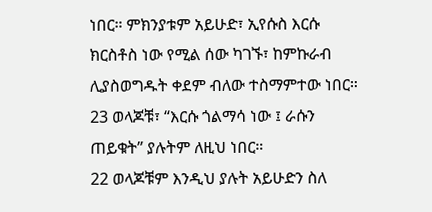ነበር። ምክንያቱም አይሁድ፣ ኢየሱስ እርሱ ክርስቶስ ነው የሚል ሰው ካገኙ፣ ከምኩራብ ሊያስወግዱት ቀደም ብለው ተስማምተው ነበር። 23 ወላጆቹ፣ “እርሱ ጎልማሳ ነው ፤ ራሱን ጠይቁት” ያሉትም ለዚህ ነበር።
22 ወላጆቹም እንዲህ ያሉት አይሁድን ስለ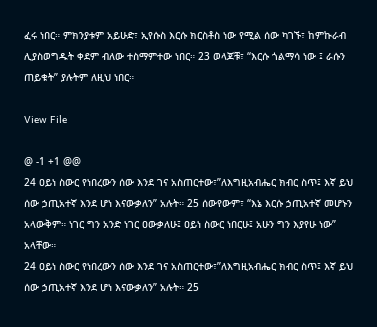ፈሩ ነበር። ምክንያቱም አይሁድ፣ ኢየሱስ እርሱ ክርስቶስ ነው የሚል ሰው ካገኙ፣ ከምኩራብ ሊያስወግዱት ቀደም ብለው ተስማምተው ነበር። 23 ወላጆቹ፣ “እርሱ ጎልማሳ ነው ፤ ራሱን ጠይቁት” ያሉትም ለዚህ ነበር።

View File

@ -1 +1 @@
24 ዐይነ ስውር የነበረውን ሰው እንደ ገና አስጠርተው፣”ለእግዚአብሔር ክብር ስጥ፤ እኛ ይህ ሰው ኃጢአተኛ እንደ ሆነ እናውቃለን” አሉት። 25 ሰውየውም፣ “እኔ እርሱ ኃጢአተኛ መሆኑን አላውቅም። ነገር ግን አንድ ነገር ዐውቃለሁ፤ ዐይነ ስውር ነበርሁ፤ አሁን ግን እያየሁ ነው” አላቸው።
24 ዐይነ ስውር የነበረውን ሰው እንደ ገና አስጠርተው፣”ለእግዚአብሔር ክብር ስጥ፤ እኛ ይህ ሰው ኃጢአተኛ እንደ ሆነ እናውቃለን” አሉት። 25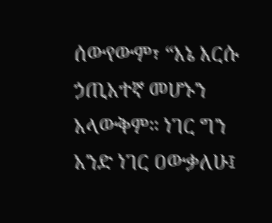ሰውየውም፣ “እኔ እርሱ ኃጢአተኛ መሆኑን አላውቅም። ነገር ግን አንድ ነገር ዐውቃለሁ፤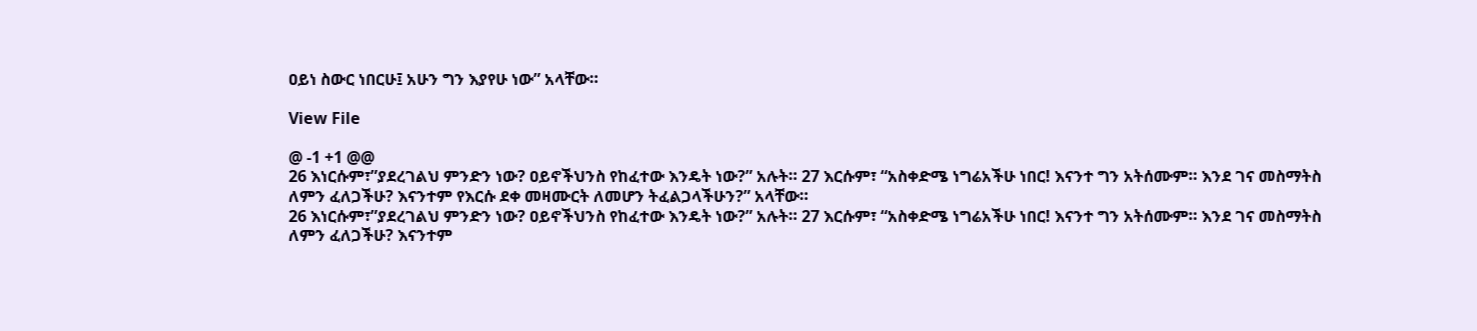ዐይነ ስውር ነበርሁ፤ አሁን ግን እያየሁ ነው” አላቸው።

View File

@ -1 +1 @@
26 እነርሱም፣”ያደረገልህ ምንድን ነው? ዐይኖችህንስ የከፈተው እንዴት ነው?” አሉት። 27 እርሱም፣ “አስቀድሜ ነግሬአችሁ ነበር! እናንተ ግን አትሰሙም። እንደ ገና መስማትስ ለምን ፈለጋችሁ? እናንተም የእርሱ ደቀ መዛሙርት ለመሆን ትፈልጋላችሁን?” አላቸው።
26 እነርሱም፣”ያደረገልህ ምንድን ነው? ዐይኖችህንስ የከፈተው እንዴት ነው?” አሉት። 27 እርሱም፣ “አስቀድሜ ነግሬአችሁ ነበር! እናንተ ግን አትሰሙም። እንደ ገና መስማትስ ለምን ፈለጋችሁ? እናንተም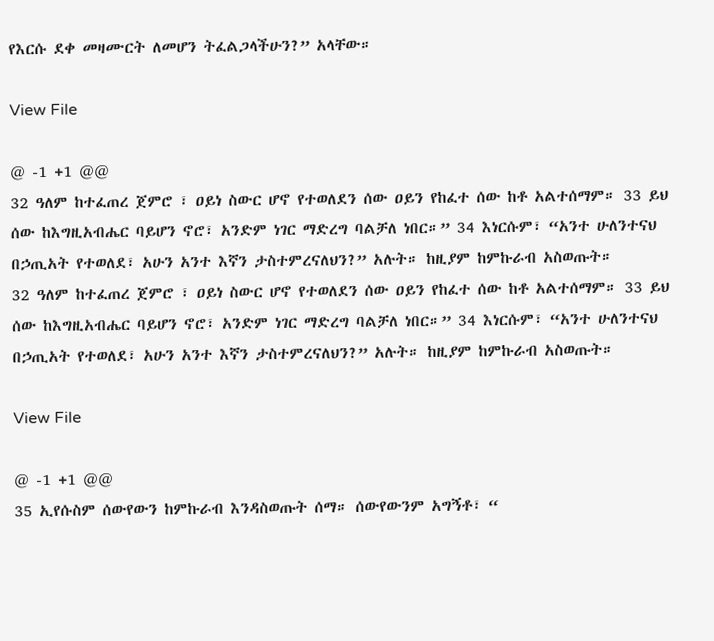የእርሱ ደቀ መዛሙርት ለመሆን ትፈልጋላችሁን?” አላቸው።

View File

@ -1 +1 @@
32 ዓለም ከተፈጠረ ጀምሮ ፣ ዐይነ ስውር ሆኖ የተወለደን ሰው ዐይን የከፈተ ሰው ከቶ አልተሰማም። 33 ይህ ሰው ከእግዚአብሔር ባይሆን ኖሮ፣ አንድም ነገር ማድረግ ባልቻለ ነበር።” 34 እነርሱም፣ “አንተ ሁለንተናህ በኃጢአት የተወለደ፣ አሁን አንተ እኛን ታስተምረናለህን?” አሉት። ከዚያም ከምኩራብ አስወጡት።
32 ዓለም ከተፈጠረ ጀምሮ ፣ ዐይነ ስውር ሆኖ የተወለደን ሰው ዐይን የከፈተ ሰው ከቶ አልተሰማም። 33 ይህ ሰው ከእግዚአብሔር ባይሆን ኖሮ፣ አንድም ነገር ማድረግ ባልቻለ ነበር።” 34 እነርሱም፣ “አንተ ሁለንተናህ በኃጢአት የተወለደ፣ አሁን አንተ እኛን ታስተምረናለህን?” አሉት። ከዚያም ከምኩራብ አስወጡት።

View File

@ -1 +1 @@
35 ኢየሱስም ሰውየውን ከምኩራብ እንዳስወጡት ሰማ። ሰውየውንም አግኝቶ፣ “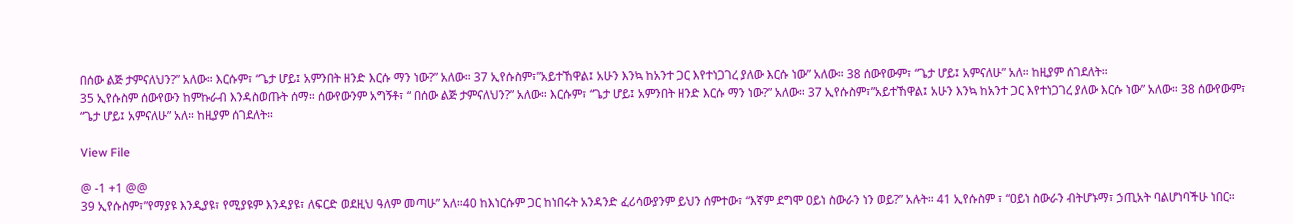በሰው ልጅ ታምናለህን?” አለው። እርሱም፣ “ጌታ ሆይ፤ አምንበት ዘንድ እርሱ ማን ነው?” አለው። 37 ኢየሱስም፣”አይተኸዋል፤ አሁን እንኳ ከአንተ ጋር እየተነጋገረ ያለው እርሱ ነው” አለው። 38 ሰውየውም፣ “ጌታ ሆይ፤ አምናለሁ” አለ። ከዚያም ሰገደለት።
35 ኢየሱስም ሰውየውን ከምኩራብ እንዳስወጡት ሰማ። ሰውየውንም አግኝቶ፣ “ በሰው ልጅ ታምናለህን?” አለው። እርሱም፣ “ጌታ ሆይ፤ አምንበት ዘንድ እርሱ ማን ነው?” አለው። 37 ኢየሱስም፣”አይተኸዋል፤ አሁን እንኳ ከአንተ ጋር እየተነጋገረ ያለው እርሱ ነው” አለው። 38 ሰውየውም፣ “ጌታ ሆይ፤ አምናለሁ” አለ። ከዚያም ሰገደለት።

View File

@ -1 +1 @@
39 ኢየሱስም፣”የማያዩ እንዲያዩ፣ የሚያዩም እንዳያዩ፣ ለፍርድ ወደዚህ ዓለም መጣሁ” አለ።40 ከእነርሱም ጋር ከነበሩት አንዳንድ ፈሪሳውያንም ይህን ሰምተው፣ “እኛም ደግሞ ዐይነ ስውራን ነን ወይ?” አሉት። 41 ኢየሱስም ፣ “ዐይነ ስውራን ብትሆኑማ፣ ኃጢአት ባልሆነባችሁ ነበር።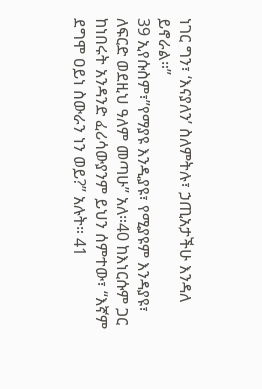ነገር ግን፣ ‘እናያለን’ ስለምትሉ፣ ኃጢአታችሁ እንዳለ ይኖራል።”
39 ኢየሱስም፣”የማያዩ እንዲያዩ፣ የሚያዩም እንዳያዩ፣ ለፍርድ ወደዚህ ዓለም መጣሁ” አለ።40 ከእነርሱም ጋር ከነበሩት አንዳንድ ፈሪሳውያንም ይህን ሰምተው፣ “እኛም ደግሞ ዐይነ ስውራን ነን ወይ?” አሉት። 41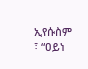ኢየሱስም ፣ “ዐይነ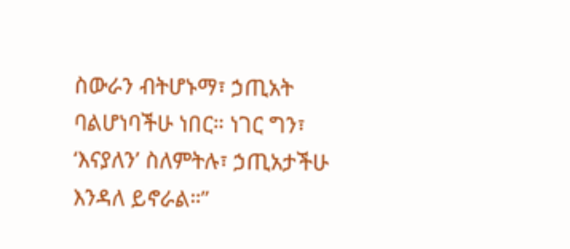ስውራን ብትሆኑማ፣ ኃጢአት ባልሆነባችሁ ነበር። ነገር ግን፣ ‘እናያለን’ ስለምትሉ፣ ኃጢአታችሁ እንዳለ ይኖራል።”